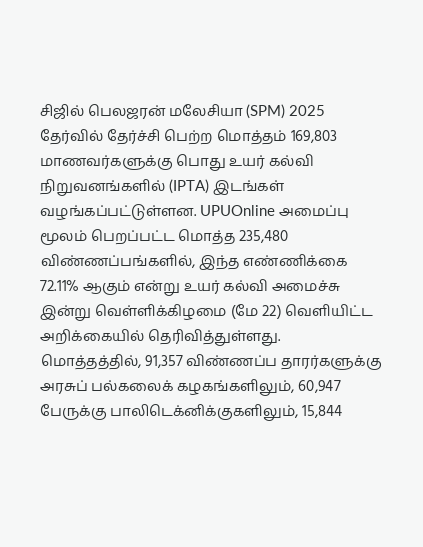சிஜில் பெலஜரன் மலேசியா (SPM) 2025 தேர்வில் தேர்ச்சி பெற்ற மொத்தம் 169,803 மாணவர்களுக்கு பொது உயர் கல்வி நிறுவனங்களில் (IPTA) இடங்கள் வழங்கப்பட்டுள்ளன. UPUOnline அமைப்பு மூலம் பெறப்பட்ட மொத்த 235,480 விண்ணப்பங்களில், இந்த எண்ணிக்கை 72.11% ஆகும் என்று உயர் கல்வி அமைச்சு இன்று வெள்ளிக்கிழமை (மே 22) வெளியிட்ட அறிக்கையில் தெரிவித்துள்ளது.
மொத்தத்தில், 91,357 விண்ணப்ப தாரர்களுக்கு அரசுப் பல்கலைக் கழகங்களிலும், 60,947 பேருக்கு பாலிடெக்னிக்குகளிலும், 15,844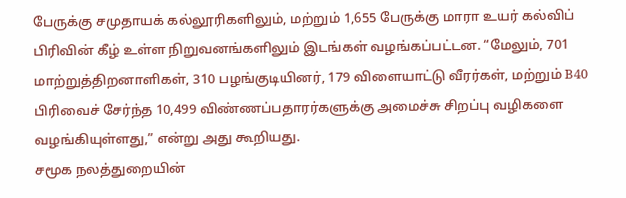பேருக்கு சமுதாயக் கல்லூரிகளிலும், மற்றும் 1,655 பேருக்கு மாரா உயர் கல்விப் பிரிவின் கீழ் உள்ள நிறுவனங்களிலும் இடங்கள் வழங்கப்பட்டன. “மேலும், 701 மாற்றுத்திறனாளிகள், 310 பழங்குடியினர், 179 விளையாட்டு வீரர்கள், மற்றும் B40 பிரிவைச் சேர்ந்த 10,499 விண்ணப்பதாரர்களுக்கு அமைச்சு சிறப்பு வழிகளை வழங்கியுள்ளது,” என்று அது கூறியது.
சமூக நலத்துறையின்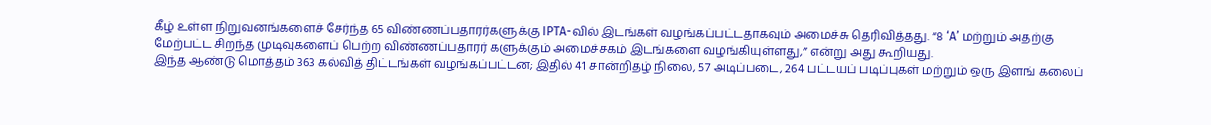கீழ் உள்ள நிறுவனங்களைச் சேர்ந்த 65 விண்ணப்பதாரர்களுக்கு IPTA-வில் இடங்கள் வழங்கப்பட்டதாகவும் அமைச்சு தெரிவித்தது. “8 ‘A’ மற்றும் அதற்கு மேற்பட்ட சிறந்த முடிவுகளைப் பெற்ற விண்ணப்பதாரர் களுக்கும் அமைச்சகம் இடங்களை வழங்கியுள்ளது,” என்று அது கூறியது.
இந்த ஆண்டு மொத்தம் 363 கல்வித் திட்டங்கள் வழங்கப்பட்டன; இதில் 41 சான்றிதழ் நிலை, 57 அடிப்படை, 264 பட்டயப் படிப்புகள் மற்றும் ஒரு இளங் கலைப்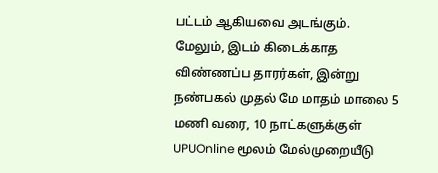பட்டம் ஆகியவை அடங்கும். மேலும், இடம் கிடைக்காத விண்ணப்ப தாரர்கள், இன்று நண்பகல் முதல் மே மாதம் மாலை 5 மணி வரை, 10 நாட்களுக்குள் UPUOnline மூலம் மேல்முறையீடு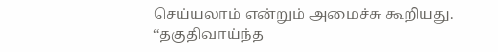செய்யலாம் என்றும் அமைச்சு கூறியது.
“தகுதிவாய்ந்த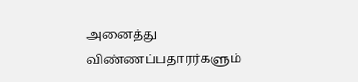அனைத்து விண்ணப்பதாரர்களும்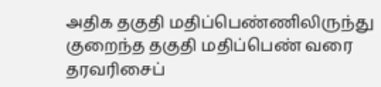அதிக தகுதி மதிப்பெண்ணிலிருந்து குறைந்த தகுதி மதிப்பெண் வரை தரவரிசைப்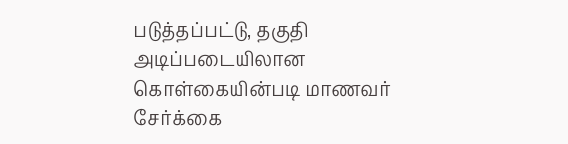படுத்தப்பட்டு, தகுதி அடிப்படையிலான கொள்கையின்படி மாணவர் சேர்க்கை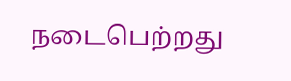நடைபெற்றது